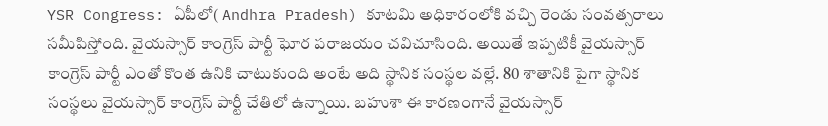YSR Congress: ఏపీలో( Andhra Pradesh) కూటమి అధికారంలోకి వచ్చి రెండు సంవత్సరాలు సమీపిస్తోంది. వైయస్సార్ కాంగ్రెస్ పార్టీ ఘోర పరాజయం చవిచూసింది. అయితే ఇప్పటికీ వైయస్సార్ కాంగ్రెస్ పార్టీ ఎంతో కొంత ఉనికి చాటుకుంది అంటే అది స్థానిక సంస్థల వల్లే. 80 శాతానికి పైగా స్థానిక సంస్థలు వైయస్సార్ కాంగ్రెస్ పార్టీ చేతిలో ఉన్నాయి. బహుశా ఈ కారణంగానే వైయస్సార్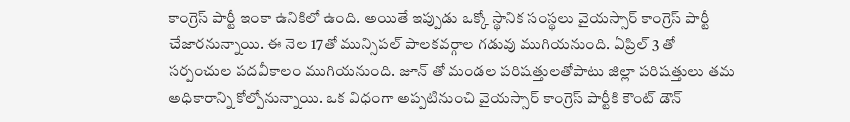కాంగ్రెస్ పార్టీ ఇంకా ఉనికిలో ఉంది. అయితే ఇప్పుడు ఒక్కో స్థానిక సంస్థలు వైయస్సార్ కాంగ్రెస్ పార్టీ చేజారనున్నాయి. ఈ నెల 17తో మున్సిపల్ పాలకవర్గాల గడువు ముగియనుంది. ఏప్రిల్ 3 తో సర్పంచుల పదవీకాలం ముగియనుంది. జూన్ తో మండల పరిషత్తులతోపాటు జిల్లా పరిషత్తులు తమ అధికారాన్ని కోల్పోనున్నాయి. ఒక విధంగా అప్పటినుంచి వైయస్సార్ కాంగ్రెస్ పార్టీకి కౌంట్ డౌన్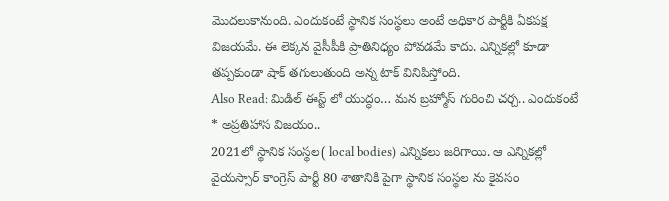మొదలుకానుంది. ఎందుకంటే స్థానిక సంస్థలు అంటే అధికార పార్టీకి ఏకపక్ష విజయమే. ఈ లెక్కన వైసీపీకి ప్రాతినిధ్యం పోవడమే కాదు. ఎన్నికల్లో కూడా తప్పకుండా షాక్ తగులుతుంది అన్న టాక్ వినిపిస్తోంది.
Also Read: మిడిల్ ఈస్ట్ లో యుద్ధం… మన బ్రహ్మోస్ గురించి చర్చ.. ఎందుకంటే
* అప్రతిహాస విజయం..
2021లో స్థానిక సంస్థల( local bodies) ఎన్నికలు జరిగాయి. ఆ ఎన్నికల్లో వైయస్సార్ కాంగ్రెస్ పార్టీ 80 శాతానికి పైగా స్థానిక సంస్థల ను కైవసం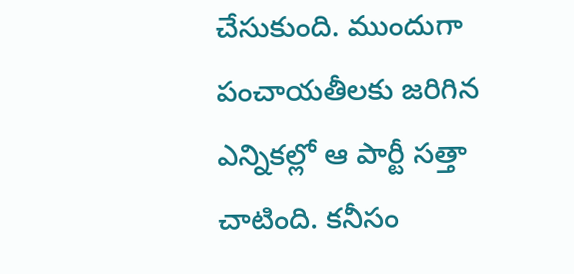చేసుకుంది. ముందుగా పంచాయతీలకు జరిగిన ఎన్నికల్లో ఆ పార్టీ సత్తా చాటింది. కనీసం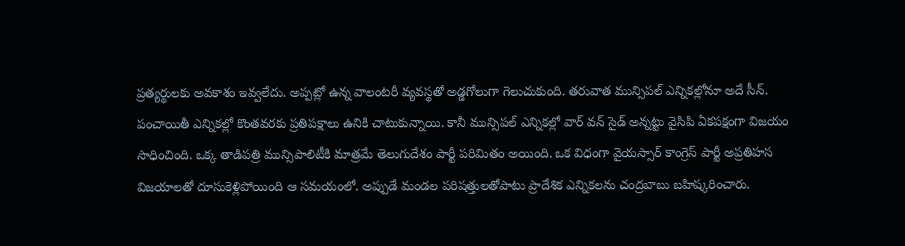ప్రత్యర్థులకు అవకాశం ఇవ్వలేదు. అప్పట్లో ఉన్న వాలంటరీ వ్యవస్థతో అడ్డగోలుగా గెలుచుకుంది. తరువాత మున్సిపల్ ఎన్నికల్లోనూ అదే సీన్. పంచాయితీ ఎన్నికల్లో కొంతవరకు ప్రతిపక్షాలు ఉనికి చాటుకున్నాయి. కానీ మున్సిపల్ ఎన్నికల్లో వార్ వన్ సైడ్ అన్నట్టు వైసిపి ఏకపక్షంగా విజయం సాధించింది. ఒక్క తాడిపత్రి మున్సిపాలిటీకి మాత్రమే తెలుగుదేశం పార్టీ పరిమితం అయింది. ఒక విధంగా వైయస్సార్ కాంగ్రెస్ పార్టీ అప్రతిహస విజయాలతో దూసుకెళ్లిపోయింది ఆ సమయంలో. అప్పుడే మండల పరిషత్తులతోపాటు ప్రాదేశిక ఎన్నికలను చంద్రబాబు బహిష్కరించారు.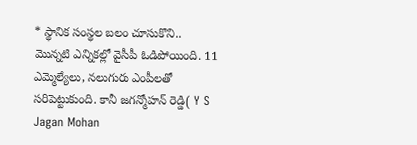* స్థానిక సంస్థల బలం చూసుకొని..
మొన్నటి ఎన్నికల్లో వైసీపీ ఓడిపోయింది. 11 ఎమ్మెల్యేలు, నలుగురు ఎంపీలతో సరిపెట్టుకుంది. కానీ జగన్మోహన్ రెడ్డి( Y S Jagan Mohan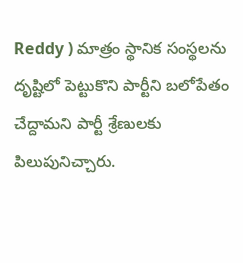Reddy ) మాత్రం స్థానిక సంస్థలను దృష్టిలో పెట్టుకొని పార్టీని బలోపేతం చేద్దామని పార్టీ శ్రేణులకు పిలుపునిచ్చారు.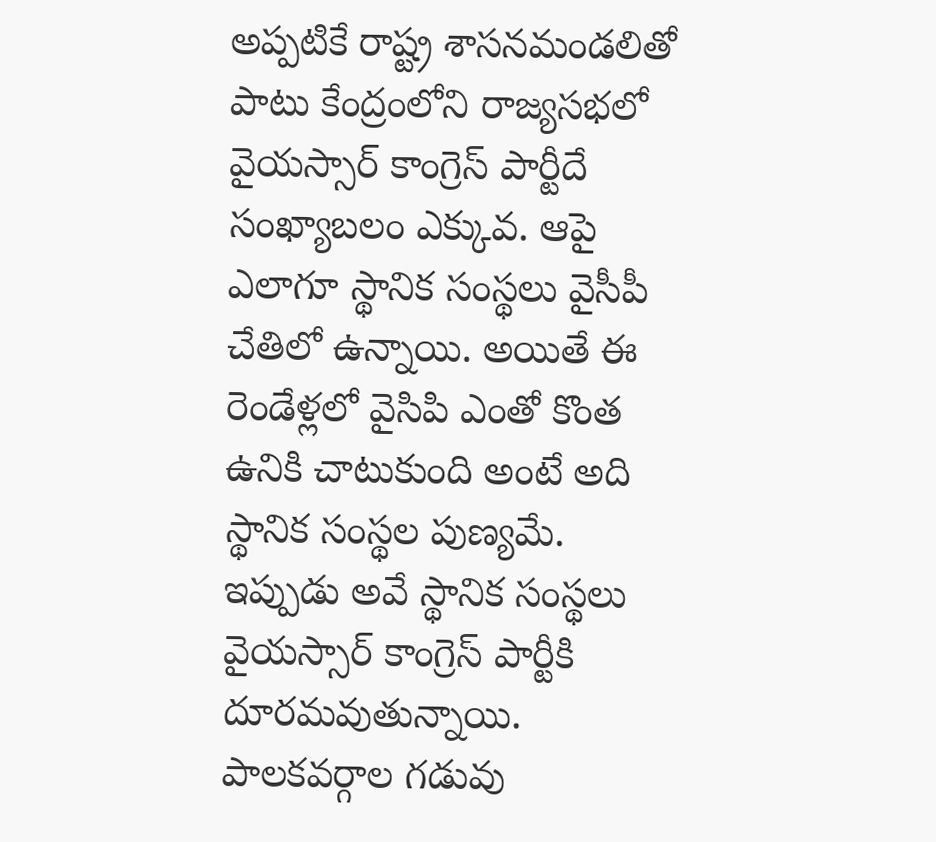అప్పటికే రాష్ట్ర శాసనమండలితో పాటు కేంద్రంలోని రాజ్యసభలో వైయస్సార్ కాంగ్రెస్ పార్టీదే సంఖ్యాబలం ఎక్కువ. ఆపై ఎలాగూ స్థానిక సంస్థలు వైసీపీ చేతిలో ఉన్నాయి. అయితే ఈ రెండేళ్లలో వైసిపి ఎంతో కొంత ఉనికి చాటుకుంది అంటే అది స్థానిక సంస్థల పుణ్యమే. ఇప్పుడు అవే స్థానిక సంస్థలు వైయస్సార్ కాంగ్రెస్ పార్టీకి దూరమవుతున్నాయి. పాలకవర్గాల గడువు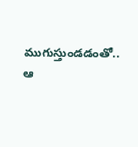ముగుస్తుండడంతో.. ఆ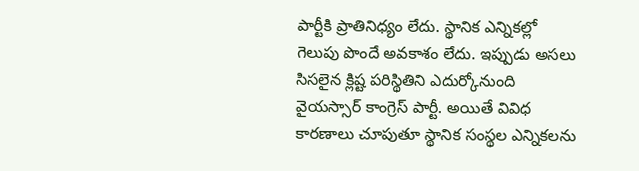పార్టీకి ప్రాతినిధ్యం లేదు. స్థానిక ఎన్నికల్లో గెలుపు పొందే అవకాశం లేదు. ఇప్పుడు అసలు సిసలైన క్లిష్ట పరిస్థితిని ఎదుర్కోనుంది వైయస్సార్ కాంగ్రెస్ పార్టీ. అయితే వివిధ కారణాలు చూపుతూ స్థానిక సంస్థల ఎన్నికలను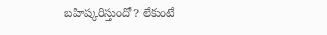బహిష్కరిస్తుందో? లేకుంటే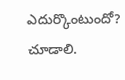ఎదుర్కొంటుందో? చూడాలి.